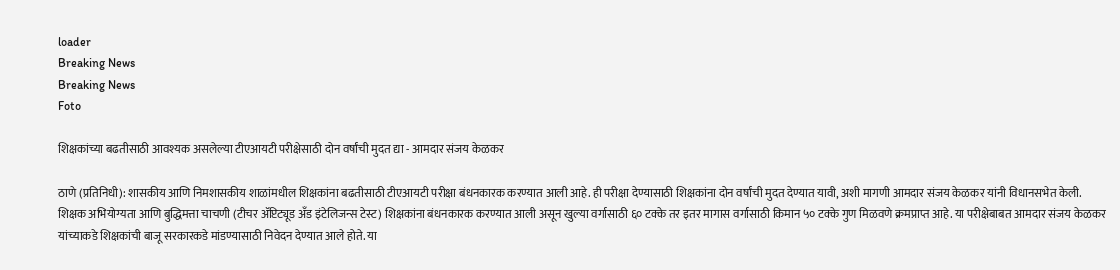loader
Breaking News
Breaking News
Foto

शिक्षकांच्या बढतीसाठी आवश्यक असलेल्या टीएआयटी परीक्षेसाठी दोन वर्षांची मुदत द्या - आमदार संजय केळकर

ठाणे (प्रतिनिधी): शासकीय आणि निमशासकीय शाळांमधील शिक्षकांना बढतीसाठी टीएआयटी परीक्षा बंधनकारक करण्यात आली आहे. ही परीक्षा देण्यासाठी शिक्षकांना दोन वर्षांची मुदत देण्यात यावी, अशी मागणी आमदार संजय केळकर यांनी विधानसभेत केली. शिक्षक अभियोग्यता आणि बुद्धिमत्ता चाचणी (टीचर ॲप्टिट्यूड अँड इंटेलिजन्स टेस्ट) शिक्षकांना बंधनकारक करण्यात आली असून खुल्या वर्गासाठी ६० टक्के तर इतर मागास वर्गासाठी किमान ५० टक्के गुण मिळवणे क्रमप्राप्त आहे. या परीक्षेबाबत आमदार संजय केळकर यांच्याकडे शिक्षकांची बाजू सरकारकडे मांडण्यासाठी निवेदन देण्यात आले होते. या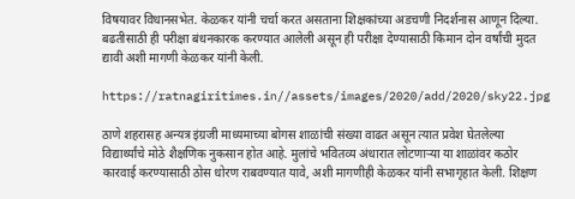विषयावर विधानसभेत. केळकर यांनी चर्चा करत असताना शिक्षकांच्या अडचणी निदर्शनास आणून दिल्या. बढतीसाठी ही परीक्षा बंधनकारक करण्यात आलेली असून ही परीक्षा देण्यासाठी किमान दोन वर्षांची मुदत द्यावी अशी मागणी केळकर यांनी केली.

https://ratnagiritimes.in//assets/images/2020/add/2020/sky22.jpg

ठाणे शहरासह अन्यत्र इंग्रजी माध्यमाच्या बोगस शाळांची संख्या वाढत असून त्यात प्रवेश घेतलेल्या विद्यार्थ्यांचे मोठे शैक्षणिक नुकसान होत आहे. मुलांचे भवितव्य अंधारात लोटणाऱ्या या शाळांवर कठोर कारवाई करण्यासाठी ठोस धोरण राबवण्यात यावे, अशी मागणीही केळकर यांनी सभागृहात केली. शिक्षण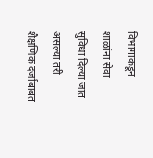विभागाकडून शाळांना सेवा सुविधा दिल्या जात असल्या तरी शैक्षणिक दर्जाबाबत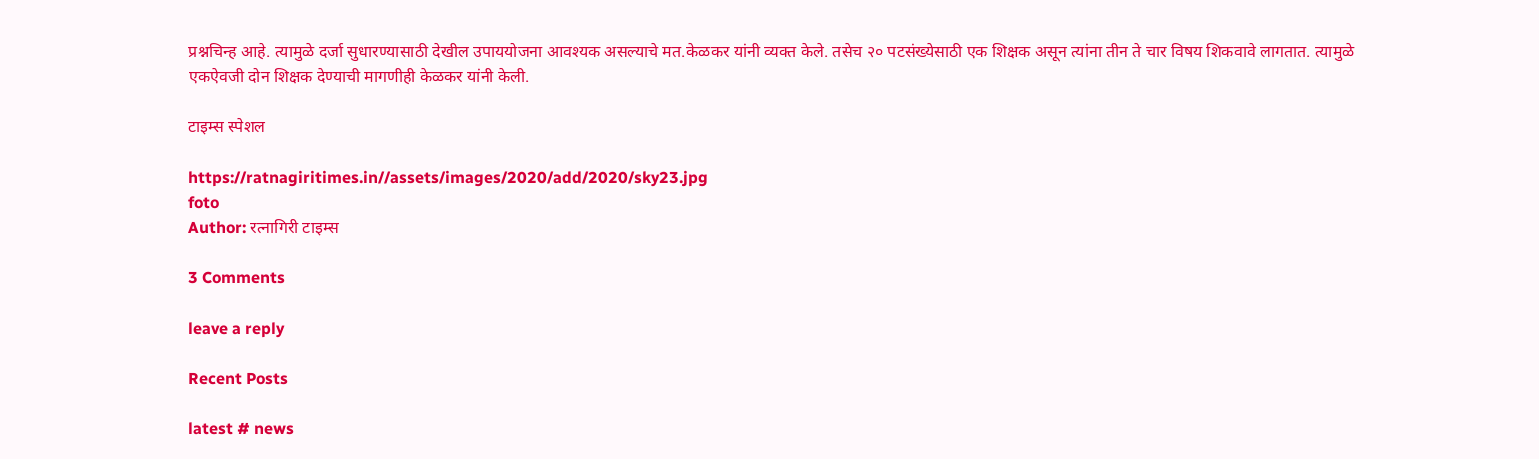प्रश्नचिन्ह आहे. त्यामुळे दर्जा सुधारण्यासाठी देखील उपाययोजना आवश्यक असल्याचे मत.केळकर यांनी व्यक्त केले. तसेच २० पटसंख्येसाठी एक शिक्षक असून त्यांना तीन ते चार विषय शिकवावे लागतात. त्यामुळे एकऐवजी दोन शिक्षक देण्याची मागणीही केळकर यांनी केली.

टाइम्स स्पेशल

https://ratnagiritimes.in//assets/images/2020/add/2020/sky23.jpg
foto
Author: रत्नागिरी टाइम्स

3 Comments

leave a reply

Recent Posts

latest # news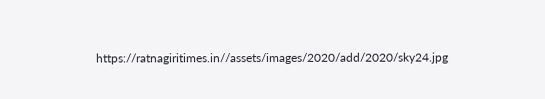https://ratnagiritimes.in//assets/images/2020/add/2020/sky24.jpg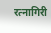रत्नागिरी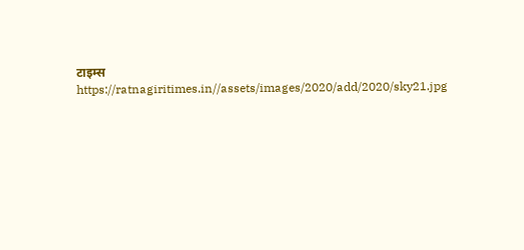टाइम्स
https://ratnagiritimes.in//assets/images/2020/add/2020/sky21.jpg